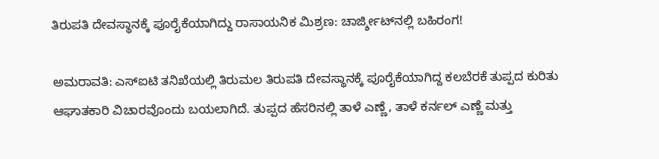ತಿರುಪತಿ ದೇವಸ್ಥಾನಕ್ಕೆ ಪೂರೈಕೆಯಾಗಿದ್ದು ರಾಸಾಯನಿಕ ಮಿಶ್ರಣ: ಚಾರ್ಜ್ಶೀಟ್‌ನಲ್ಲಿ ಬಹಿರಂಗ!

ಅಮರಾವತಿ: ಎಸ್ಐಟಿ ತನಿಖೆಯಲ್ಲಿ ತಿರುಮಲ ತಿರುಪತಿ ದೇವಸ್ಥಾನಕ್ಕೆ ಪೂರೈಕೆಯಾಗಿದ್ದ ಕಲಬೆರಕೆ ತುಪ್ಪದ ಕುರಿತು ಆಘಾತಕಾರಿ ವಿಚಾರವೊಂದು ಬಯಲಾಗಿದೆ. ತುಪ್ಪದ ಹೆಸರಿನಲ್ಲಿ ತಾಳೆ ಎಣ್ಣೆ, ತಾಳೆ ಕರ್ನಲ್ ಎಣ್ಣೆ ಮತ್ತು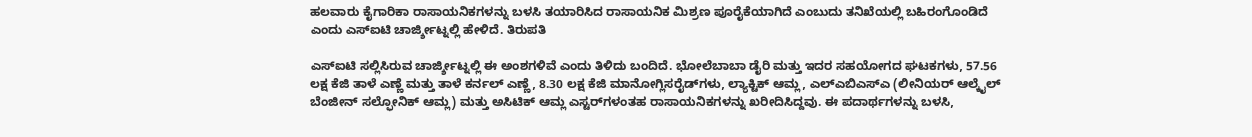ಹಲವಾರು ಕೈಗಾರಿಕಾ ರಾಸಾಯನಿಕಗಳನ್ನು ಬಳಸಿ ತಯಾರಿಸಿದ ರಾಸಾಯನಿಕ ಮಿಶ್ರಣ ಪೂರೈಕೆಯಾಗಿದೆ ಎಂಬುದು ತನಿಖೆಯಲ್ಲಿ ಬಹಿರಂಗೊಂಡಿದೆ ಎಂದು ಎಸ್ಐಟಿ ಚಾರ್ಜ್ಶೀಟ್ನಲ್ಲಿ ಹೇಳಿದೆ. ತಿರುಪತಿ

ಎಸ್ಐಟಿ ಸಲ್ಲಿಸಿರುವ ಚಾರ್ಜ್ಶೀಟ್ನಲ್ಲಿ ಈ ಅಂಶಗಳಿವೆ ಎಂದು ತಿಳಿದು ಬಂದಿದೆ. ಭೋಲೆಬಾಬಾ ಡೈರಿ ಮತ್ತು ಇದರ ಸಹಯೋಗದ ಘಟಕಗಳು, 57.56 ಲಕ್ಷ ಕೆಜಿ ತಾಳೆ ಎಣ್ಣೆ ಮತ್ತು ತಾಳೆ ಕರ್ನಲ್ ಎಣ್ಣೆ, 8.30 ಲಕ್ಷ ಕೆಜಿ ಮಾನೋಗ್ಲಿಸರೈಡ್‌ಗಳು, ಲ್ಯಾಕ್ಟಿಕ್ ಆಮ್ಲ, ಎಲ್ಎಬಿಎಸ್ಎ (ಲೀನಿಯರ್ ಆಲ್ಕೈಲ್ ಬೆಂಜೀನ್ ಸಲ್ಫೋನಿಕ್ ಆಮ್ಲ) ಮತ್ತು ಅಸಿಟಿಕ್ ಆಮ್ಲ ಎಸ್ಟರ್‌ಗಳಂತಹ ರಾಸಾಯನಿಕಗಳನ್ನು ಖರೀದಿಸಿದ್ದವು. ಈ ಪದಾರ್ಥಗಳನ್ನು ಬಳಸಿ,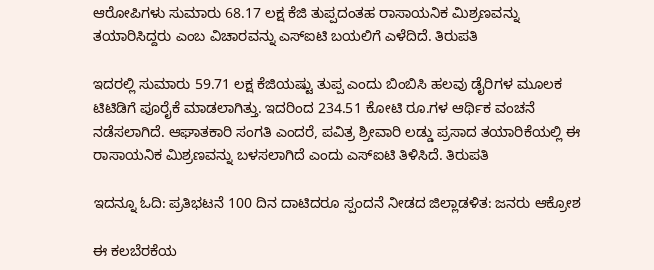ಆರೋಪಿಗಳು ಸುಮಾರು 68.17 ಲಕ್ಷ ಕೆಜಿ ತುಪ್ಪದಂತಹ ರಾಸಾಯನಿಕ ಮಿಶ್ರಣವನ್ನು ತಯಾರಿಸಿದ್ದರು ಎಂಬ ವಿಚಾರವನ್ನು ಎಸ್ಐಟಿ ಬಯಲಿಗೆ ಎಳೆದಿದೆ. ತಿರುಪತಿ

ಇದರಲ್ಲಿ ಸುಮಾರು 59.71 ಲಕ್ಷ ಕೆಜಿಯಷ್ಟು ತುಪ್ಪ ಎಂದು ಬಿಂಬಿಸಿ ಹಲವು ಡೈರಿಗಳ ಮೂಲಕ ಟಿಟಿಡಿಗೆ ಪೂರೈಕೆ ಮಾಡಲಾಗಿತ್ತು. ಇದರಿಂದ 234.51 ಕೋಟಿ ರೂ.ಗಳ ಆರ್ಥಿಕ ವಂಚನೆ ನಡೆಸಲಾಗಿದೆ. ಆಘಾತಕಾರಿ ಸಂಗತಿ ಎಂದರೆ, ಪವಿತ್ರ ಶ್ರೀವಾರಿ ಲಡ್ಡು ಪ್ರಸಾದ ತಯಾರಿಕೆಯಲ್ಲಿ ಈ ರಾಸಾಯನಿಕ ಮಿಶ್ರಣವನ್ನು ಬಳಸಲಾಗಿದೆ ಎಂದು ಎಸ್ಐಟಿ ತಿಳಿಸಿದೆ. ತಿರುಪತಿ

ಇದನ್ನೂ ಓದಿ: ಪ್ರತಿಭಟನೆ 100 ದಿನ ದಾಟಿದರೂ ಸ್ಪಂದನೆ ನೀಡದ ಜಿಲ್ಲಾಡಳಿತ: ಜನರು ಆಕ್ರೋಶ

ಈ ಕಲಬೆರಕೆಯ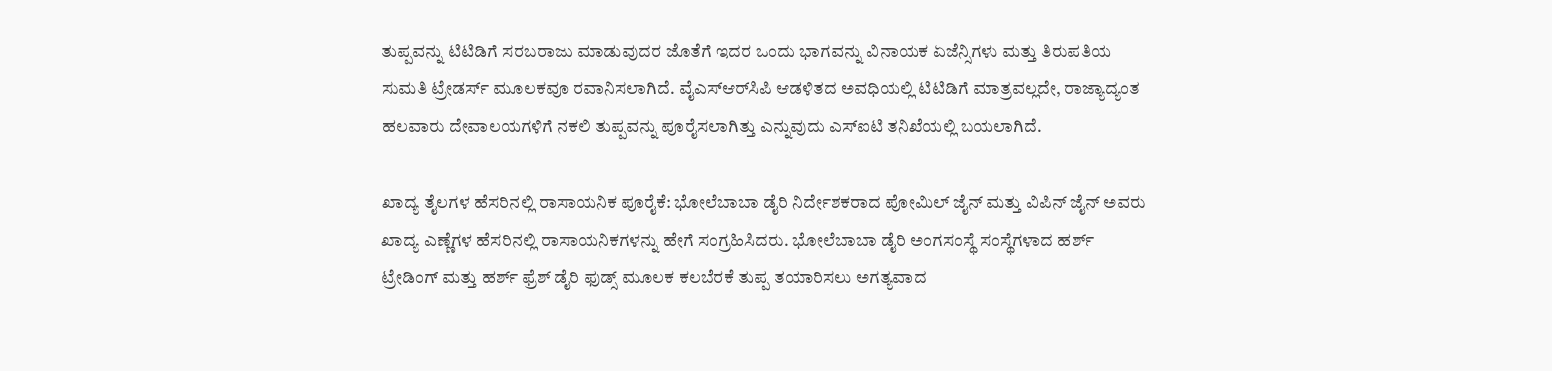ತುಪ್ಪವನ್ನು ಟಿಟಿಡಿಗೆ ಸರಬರಾಜು ಮಾಡುವುದರ ಜೊತೆಗೆ ಇದರ ಒಂದು ಭಾಗವನ್ನು ವಿನಾಯಕ ಏಜೆನ್ಸಿಗಳು ಮತ್ತು ತಿರುಪತಿಯ ಸುಮತಿ ಟ್ರೇಡರ್ಸ್ ಮೂಲಕವೂ ರವಾನಿಸಲಾಗಿದೆ. ವೈಎಸ್‌ಆರ್‌ಸಿಪಿ ಆಡಳಿತದ ಅವಧಿಯಲ್ಲಿ ಟಿಟಿಡಿಗೆ ಮಾತ್ರವಲ್ಲದೇ, ರಾಜ್ಯಾದ್ಯಂತ ಹಲವಾರು ದೇವಾಲಯಗಳಿಗೆ ನಕಲಿ ತುಪ್ಪವನ್ನು ಪೂರೈಸಲಾಗಿತ್ತು ಎನ್ನುವುದು ಎಸ್‌ಐಟಿ ತನಿಖೆಯಲ್ಲಿ ಬಯಲಾಗಿದೆ.

ಖಾದ್ಯ ತೈಲಗಳ ಹೆಸರಿನಲ್ಲಿ ರಾಸಾಯನಿಕ ಪೂರೈಕೆ: ಭೋಲೆಬಾಬಾ ಡೈರಿ ನಿರ್ದೇಶಕರಾದ ಪೋಮಿಲ್ ಜೈನ್ ಮತ್ತು ವಿಪಿನ್ ಜೈನ್ ಅವರು ಖಾದ್ಯ ಎಣ್ಣೆಗಳ ಹೆಸರಿನಲ್ಲಿ ರಾಸಾಯನಿಕಗಳನ್ನು ಹೇಗೆ ಸಂಗ್ರಹಿಸಿದರು. ಭೋಲೆಬಾಬಾ ಡೈರಿ ಅಂಗಸಂಸ್ಥೆ ಸಂಸ್ಥೆಗಳಾದ ಹರ್ಶ್ ಟ್ರೇಡಿಂಗ್ ಮತ್ತು ಹರ್ಶ್ ಫ್ರೆಶ್ ಡೈರಿ ಫುಡ್ಸ್ ಮೂಲಕ ಕಲಬೆರಕೆ ತುಪ್ಪ ತಯಾರಿಸಲು ಅಗತ್ಯವಾದ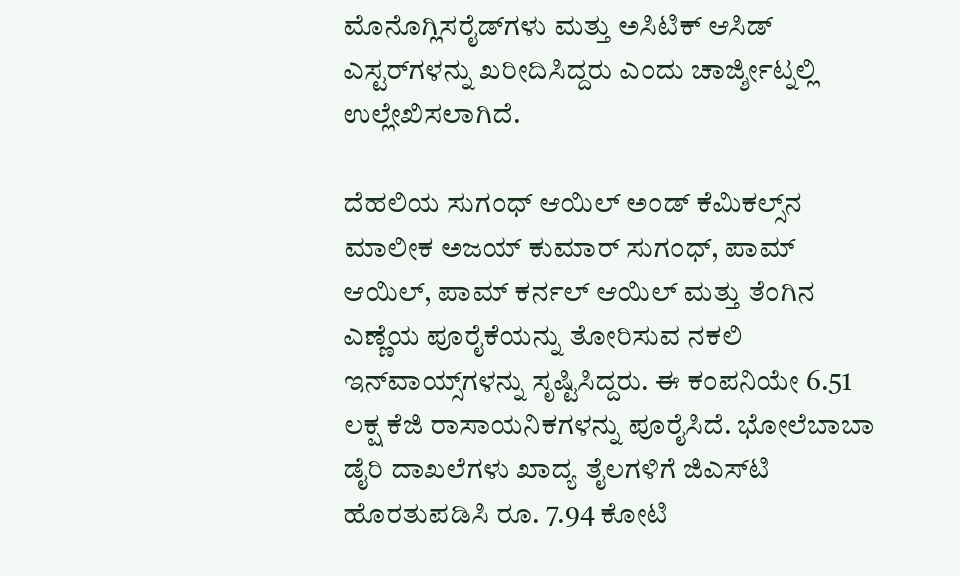ಮೊನೊಗ್ಲಿಸರೈಡ್‌ಗಳು ಮತ್ತು ಅಸಿಟಿಕ್ ಆಸಿಡ್ ಎಸ್ಟರ್‌ಗಳನ್ನು ಖರೀದಿಸಿದ್ದರು ಎಂದು ಚಾರ್ಜ್ಶೀಟ್ನಲ್ಲಿ ಉಲ್ಲೇಖಿಸಲಾಗಿದೆ.

ದೆಹಲಿಯ ಸುಗಂಧ್ ಆಯಿಲ್ ಅಂಡ್ ಕೆಮಿಕಲ್ಸ್‌ನ ಮಾಲೀಕ ಅಜಯ್ ಕುಮಾರ್ ಸುಗಂಧ್, ಪಾಮ್ ಆಯಿಲ್, ಪಾಮ್ ಕರ್ನಲ್ ಆಯಿಲ್ ಮತ್ತು ತೆಂಗಿನ ಎಣ್ಣೆಯ ಪೂರೈಕೆಯನ್ನು ತೋರಿಸುವ ನಕಲಿ ಇನ್‌ವಾಯ್ಸ್‌ಗಳನ್ನು ಸೃಷ್ಟಿಸಿದ್ದರು. ಈ ಕಂಪನಿಯೇ 6.51 ಲಕ್ಷ ಕೆಜಿ ರಾಸಾಯನಿಕಗಳನ್ನು ಪೂರೈಸಿದೆ. ಭೋಲೆಬಾಬಾ ಡೈರಿ ದಾಖಲೆಗಳು ಖಾದ್ಯ ತೈಲಗಳಿಗೆ ಜಿಎಸ್‌ಟಿ ಹೊರತುಪಡಿಸಿ ರೂ. 7.94 ಕೋಟಿ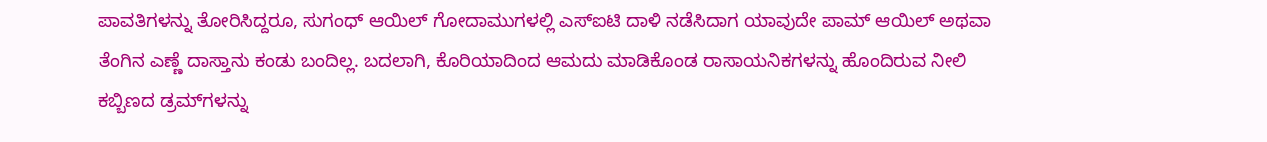ಪಾವತಿಗಳನ್ನು ತೋರಿಸಿದ್ದರೂ, ಸುಗಂಧ್ ಆಯಿಲ್ ಗೋದಾಮುಗಳಲ್ಲಿ ಎಸ್‌ಐಟಿ ದಾಳಿ ನಡೆಸಿದಾಗ ಯಾವುದೇ ಪಾಮ್ ಆಯಿಲ್ ಅಥವಾ ತೆಂಗಿನ ಎಣ್ಣೆ ದಾಸ್ತಾನು ಕಂಡು ಬಂದಿಲ್ಲ. ಬದಲಾಗಿ, ಕೊರಿಯಾದಿಂದ ಆಮದು ಮಾಡಿಕೊಂಡ ರಾಸಾಯನಿಕಗಳನ್ನು ಹೊಂದಿರುವ ನೀಲಿ ಕಬ್ಬಿಣದ ಡ್ರಮ್‌ಗಳನ್ನು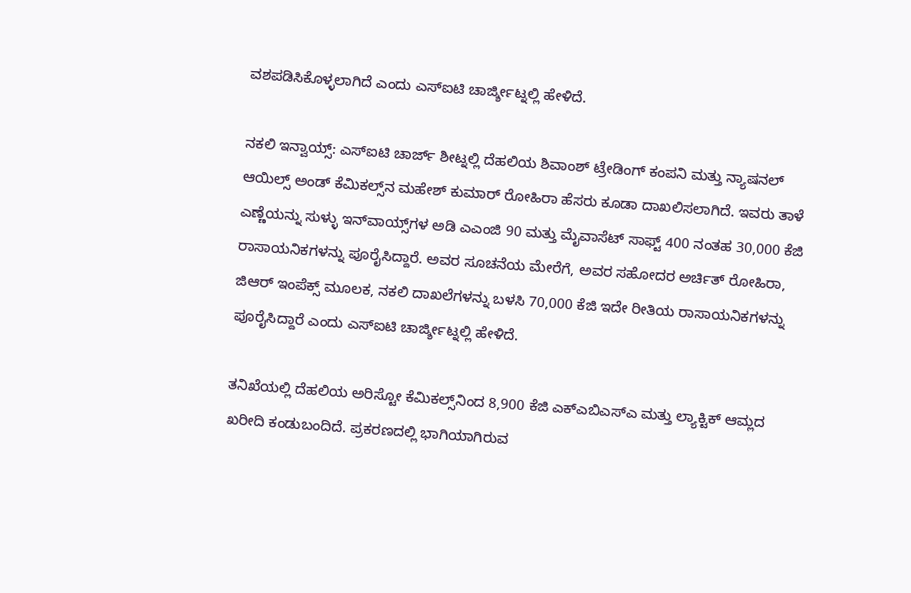ವಶಪಡಿಸಿಕೊಳ್ಳಲಾಗಿದೆ ಎಂದು ಎಸ್ಐಟಿ ಚಾರ್ಜ್ಶೀಟ್ನಲ್ಲಿ ಹೇಳಿದೆ.

ನಕಲಿ ಇನ್ವಾಯ್ಸ್: ಎಸ್ಐಟಿ ಚಾರ್ಜ್ ಶೀಟ್ನಲ್ಲಿ ದೆಹಲಿಯ ಶಿವಾಂಶ್ ಟ್ರೇಡಿಂಗ್ ಕಂಪನಿ ಮತ್ತು ನ್ಯಾಷನಲ್ ಆಯಿಲ್ಸ್ ಅಂಡ್ ಕೆಮಿಕಲ್ಸ್‌ನ ಮಹೇಶ್ ಕುಮಾರ್ ರೋಹಿರಾ ಹೆಸರು ಕೂಡಾ ದಾಖಲಿಸಲಾಗಿದೆ. ಇವರು ತಾಳೆ ಎಣ್ಣೆಯನ್ನು ಸುಳ್ಳು ಇನ್‌ವಾಯ್ಸ್‌ಗಳ ಅಡಿ ಎಎಂಜಿ 90 ಮತ್ತು ಮೈವಾಸೆಟ್ ಸಾಫ್ಟ್ 400 ನಂತಹ 30,000 ಕೆಜಿ ರಾಸಾಯನಿಕಗಳನ್ನು ಪೂರೈಸಿದ್ದಾರೆ. ಅವರ ಸೂಚನೆಯ ಮೇರೆಗೆ, ಅವರ ಸಹೋದರ ಅರ್ಚಿತ್ ರೋಹಿರಾ, ಜಿಆರ್ ಇಂಪೆಕ್ಸ್ ಮೂಲಕ, ನಕಲಿ ದಾಖಲೆಗಳನ್ನು ಬಳಸಿ 70,000 ಕೆಜಿ ಇದೇ ರೀತಿಯ ರಾಸಾಯನಿಕಗಳನ್ನು ಪೂರೈಸಿದ್ದಾರೆ ಎಂದು ಎಸ್ಐಟಿ ಚಾರ್ಜ್ಶೀಟ್ನಲ್ಲಿ ಹೇಳಿದೆ.

ತನಿಖೆಯಲ್ಲಿ ದೆಹಲಿಯ ಅರಿಸ್ಟೋ ಕೆಮಿಕಲ್ಸ್‌ನಿಂದ 8,900 ಕೆಜಿ ಎಕ್ಎಬಿಎಸ್ಎ ಮತ್ತು ಲ್ಯಾಕ್ಟಿಕ್ ಆಮ್ಲದ ಖರೀದಿ ಕಂಡುಬಂದಿದೆ. ಪ್ರಕರಣದಲ್ಲಿ ಭಾಗಿಯಾಗಿರುವ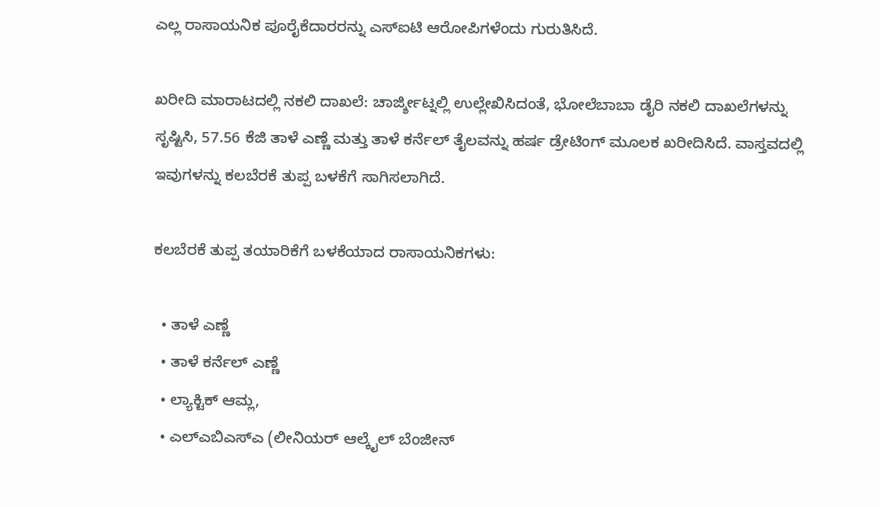ಎಲ್ಲ ರಾಸಾಯನಿಕ ಪೂರೈಕೆದಾರರನ್ನು ಎಸ್ಐಟಿ ಆರೋಪಿಗಳೆಂದು ಗುರುತಿಸಿದೆ.

ಖರೀದಿ ಮಾರಾಟದಲ್ಲಿ ನಕಲಿ ದಾಖಲೆ: ಚಾರ್ಜ್ಶೀಟ್ನಲ್ಲಿ ಉಲ್ಲೇಖಿಸಿದಂತೆ, ಭೋಲೆಬಾಬಾ ಡೈರಿ ನಕಲಿ ದಾಖಲೆಗಳನ್ನು ಸೃಷ್ಟಿಸಿ, 57.56 ಕೆಜಿ ತಾಳೆ ಎಣ್ಣೆ ಮತ್ತು ತಾಳೆ ಕರ್ನೆಲ್ ತೈಲವನ್ನು ಹರ್ಷ ಡ್ರೇಟಿಂಗ್ ಮೂಲಕ ಖರೀದಿಸಿದೆ. ವಾಸ್ತವದಲ್ಲಿ ಇವುಗಳನ್ನು ಕಲಬೆರಕೆ ತುಪ್ಪ ಬಳಕೆಗೆ ಸಾಗಿಸಲಾಗಿದೆ.

ಕಲಬೆರಕೆ ತುಪ್ಪ ತಯಾರಿಕೆಗೆ ಬಳಕೆಯಾದ ರಾಸಾಯನಿಕಗಳು:

  • ತಾಳೆ ಎಣ್ಣೆ
  • ತಾಳೆ ಕರ್ನೆಲ್ ಎಣ್ಣೆ
  • ಲ್ಯಾಕ್ಟಿಕ್ ಆಮ್ಲ,
  • ಎಲ್ಎಬಿಎಸ್ಎ (ಲೀನಿಯರ್ ಆಲ್ಕೈಲ್ ಬೆಂಜೀನ್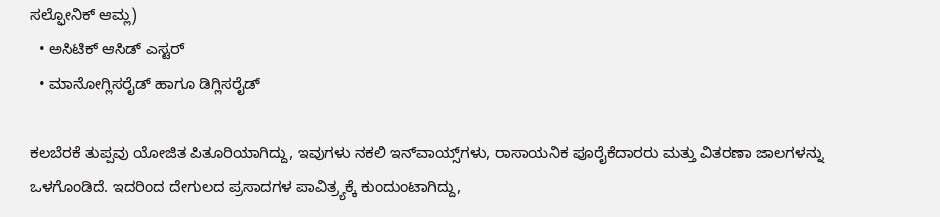ಸಲ್ಫೋನಿಕ್ ಆಮ್ಲ)
  • ಅಸಿಟಿಕ್ ಆಸಿಡ್ ಎಸ್ಟರ್‌
  • ಮಾನೋಗ್ಲಿಸರೈಡ್‌ ಹಾಗೂ ಡಿಗ್ಲಿಸರೈಡ್

ಕಲಬೆರಕೆ ತುಪ್ಪವು ಯೋಜಿತ ಪಿತೂರಿಯಾಗಿದ್ದು, ಇವುಗಳು ನಕಲಿ ಇನ್‌ವಾಯ್ಸ್‌ಗಳು, ರಾಸಾಯನಿಕ ಪೂರೈಕೆದಾರರು ಮತ್ತು ವಿತರಣಾ ಜಾಲಗಳನ್ನು ಒಳಗೊಂಡಿದೆ. ಇದರಿಂದ ದೇಗುಲದ ಪ್ರಸಾದಗಳ ಪಾವಿತ್ರ್ಯಕ್ಕೆ ಕುಂದುಂಟಾಗಿದ್ದು,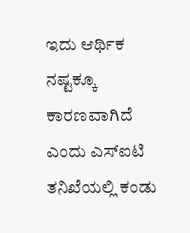ಇದು ಆರ್ಥಿಕ ನಷ್ಟಕ್ಕೂ ಕಾರಣವಾಗಿದೆ ಎಂದು ಎಸ್ಐಟಿ ತನಿಖೆಯಲ್ಲಿ ಕಂಡು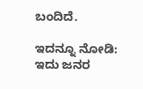ಬಂದಿದೆ.

ಇದನ್ನೂ ನೋಡಿ: ಇದು ಜನರ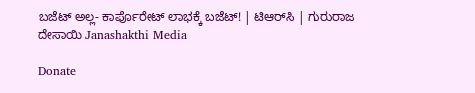ಬಜೆಟ್ ಅಲ್ಲ- ಕಾರ್ಪೊರೇಟ್ ಲಾಭಕ್ಕೆ ಬಜೆಟ್! | ಟಿಆರ್‌ಸಿ | ಗುರುರಾಜ ದೇಸಾಯಿ Janashakthi Media

Donate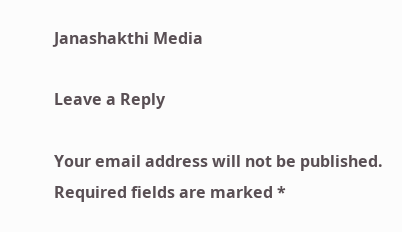Janashakthi Media

Leave a Reply

Your email address will not be published. Required fields are marked *